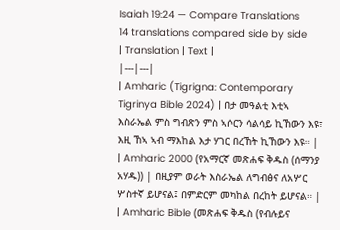Isaiah 19:24 — Compare Translations
14 translations compared side by side
| Translation | Text |
|---|---|
| Amharic (Tigrigna: Contemporary Tigrinya Bible 2024) | በታ መዓልቲ እቲኣ እስራኤል ምስ ግብጽን ምስ ኣሶርን ሳልሳይ ኪኸውን እዩ፣ እዚ ኸኣ ኣብ ማእከል እታ ሃገር በረኸት ኪኸውን እዩ። |
| Amharic 2000 (የአማርኛ መጽሐፍ ቅዱስ (ሰማንያ አሃዱ)) | በዚያም ወራት እስራኤል ለግብፅና ለአሦር ሦስተኛ ይሆናል፤ በምድርም መካከል በረከት ይሆናል። |
| Amharic Bible (መጽሐፍ ቅዱስ (የብሉይና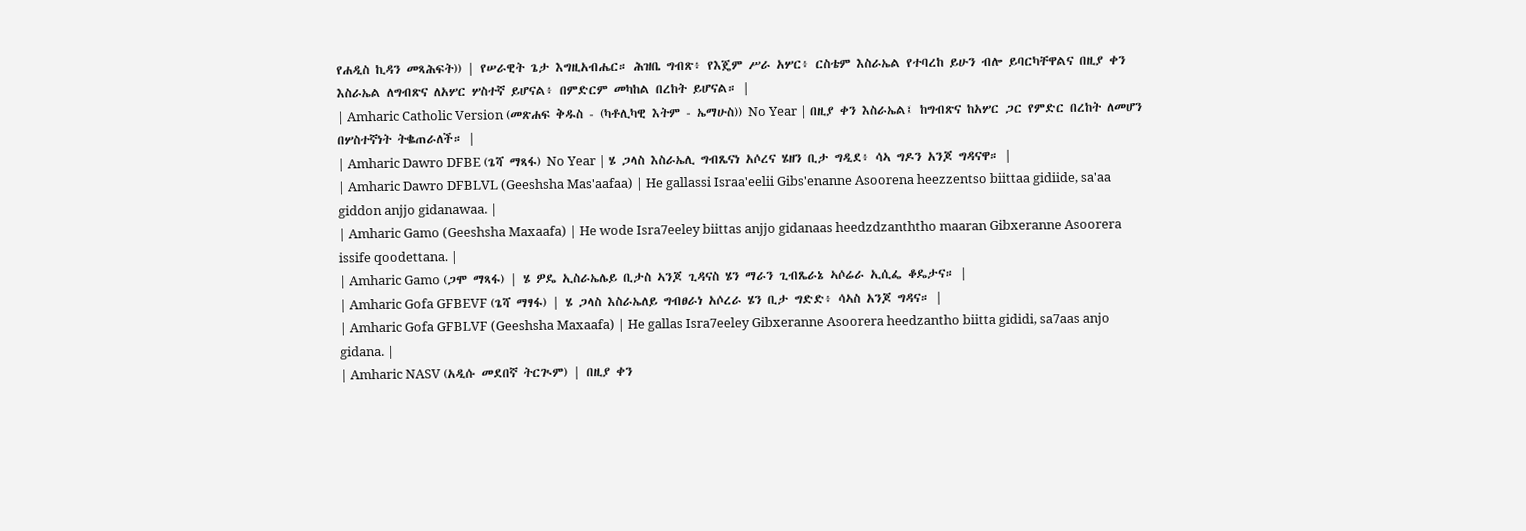የሐዲስ ኪዳን መጻሕፍት)) | የሠራዊት ጌታ እግዚአብሔር። ሕዝቤ ግብጽ፥ የእጄም ሥራ አሦር፥ ርስቴም እስራኤል የተባረከ ይሁን ብሎ ይባርካቸዋልና በዚያ ቀን እስራኤል ለግብጽና ለአሦር ሦስተኛ ይሆናል፥ በምድርም መካከል በረከት ይሆናል። |
| Amharic Catholic Version (መጽሐፍ ቅዱስ - (ካቶሊካዊ እትም - ኤማሁስ)) No Year | በዚያ ቀን እስራኤል፤ ከግብጽና ከአሦር ጋር የምድር በረከት ለመሆን በሦስተኛነት ትቈጠራለች። |
| Amharic Dawro DFBE (ጌሻ ማጻፋ) No Year | ሄ ጋላስ እስራኤሊ ግብጼናነ አሶረና ሄዘን ቢታ ግዲደ፥ ሳኣ ግዶን አንጆ ግዳናዋ። |
| Amharic Dawro DFBLVL (Geeshsha Mas'aafaa) | He gallassi Israa'eelii Gibs'enanne Asoorena heezzentso biittaa gidiide, sa'aa giddon anjjo gidanawaa. |
| Amharic Gamo (Geeshsha Maxaafa) | He wode Isra7eeley biittas anjjo gidanaas heedzdzanththo maaran Gibxeranne Asoorera issife qoodettana. |
| Amharic Gamo (ጋሞ ማጻፋ) | ሄ ዎዴ ኢስራኤሌይ ቢታስ ኣንጆ ጊዳናስ ሄን ማራን ጊብጼራኔ ኣሶሬራ ኢሲፌ ቆዴታና። |
| Amharic Gofa GFBEVF (ጌሻ ማፃፋ) | ሄ ጋላስ እስራኤለይ ግብፀራነ አሶረራ ሄን ቢታ ግድድ፥ ሳኣስ አንጆ ግዳና። |
| Amharic Gofa GFBLVF (Geeshsha Maxaafa) | He gallas Isra7eeley Gibxeranne Asoorera heedzantho biitta gididi, sa7aas anjo gidana. |
| Amharic NASV (አዲሱ መደበኛ ትርጒም) | በዚያ ቀን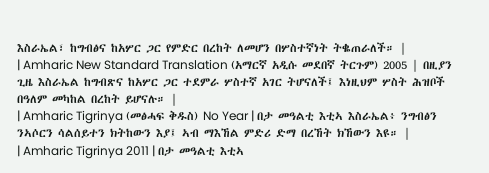እስራኤል፣ ከግብፅና ከአሦር ጋር የምድር በረከት ለመሆን በሦስተኛነት ትቈጠራለች። |
| Amharic New Standard Translation (አማርኛ አዲሱ መደበኛ ትርጉም) 2005 | በዚያን ጊዜ እስራኤል ከግብጽና ከአሦር ጋር ተደምራ ሦስተኛ አገር ትሆናለች፤ እነዚህም ሦስት ሕዝቦች በዓለም መካከል በረከት ይሆናሉ። |
| Amharic Tigrinya (መፅሓፍ ቅዱስ) No Year | በታ መዓልቲ እቲኣ እስራኤል፥ ንግብፅን ንኣሶርን ሳልሰይተን ክትከውን እያ፤ ኣብ ማእኸል ምድሪ ድማ በረኸት ክኸውን እዩ። |
| Amharic Tigrinya 2011 | በታ መዓልቲ እቲኣ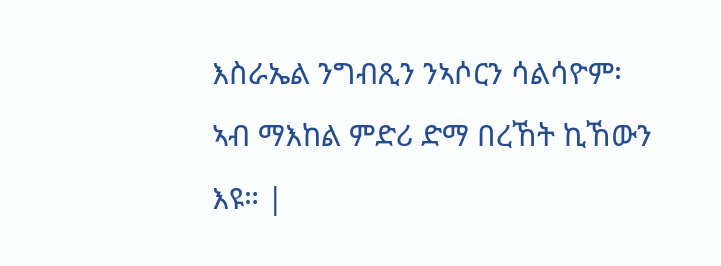እስራኤል ንግብጺን ንኣሶርን ሳልሳዮም፡ ኣብ ማእከል ምድሪ ድማ በረኸት ኪኸውን እዩ። |